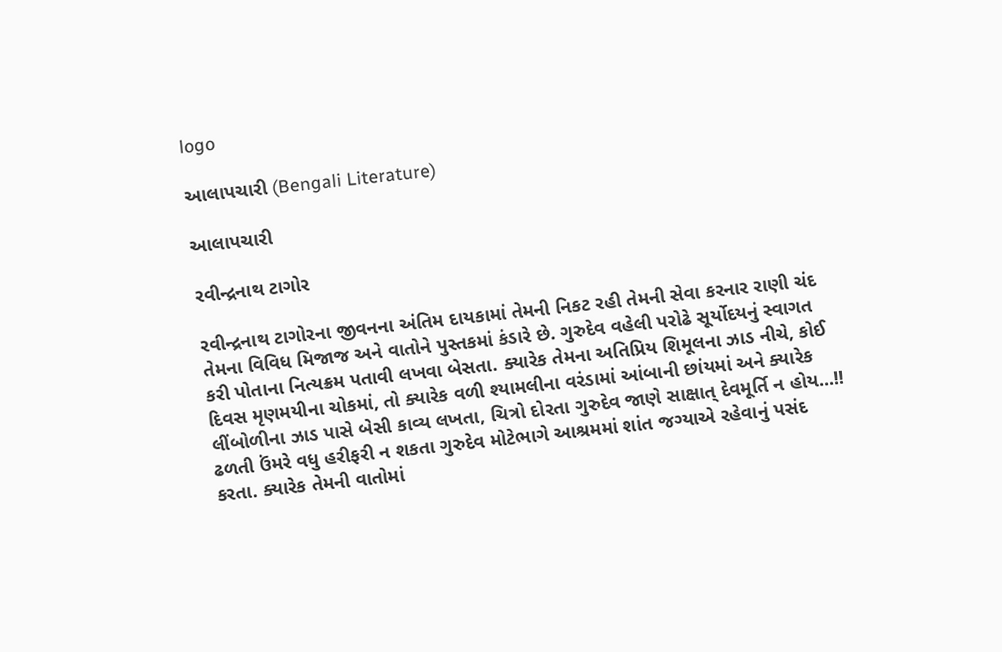logo

આલાપચારી (Bengali Literature)

આલાપચારી

રવીન્દ્રનાથ ટાગોર

રવીન્દ્રનાથ ટાગોરના જીવનના અંતિમ દાયકામાં તેમની નિકટ રહી તેમની સેવા કરનાર રાણી ચંદ તેમના વિવિધ મિજાજ અને વાતોને પુસ્તકમાં કંડારે છે. ગુરુદેવ વહેલી પરોઢે સૂર્યોદયનું સ્વાગત કરી પોતાના નિત્યક્રમ પતાવી લખવા બેસતા. ક્યારેક તેમના અતિપ્રિય શિમૂલના ઝાડ નીચે, કોઈ દિવસ મૃણમયીના ચોકમાં, તો ક્યારેક વળી શ્યામલીના વરંડામાં આંબાની છાંયમાં અને ક્યારેક લીંબોળીના ઝાડ પાસે બેસી કાવ્ય લખતા, ચિત્રો દોરતા ગુરુદેવ જાણે સાક્ષાત્ દેવમૂર્તિ ન હોય...!!
ઢળતી ઉંમરે વધુ હરીફરી ન શકતા ગુરુદેવ મોટેભાગે આશ્રમમાં શાંત જગ્યાએ રહેવાનું પસંદ કરતા. ક્યારેક તેમની વાતોમાં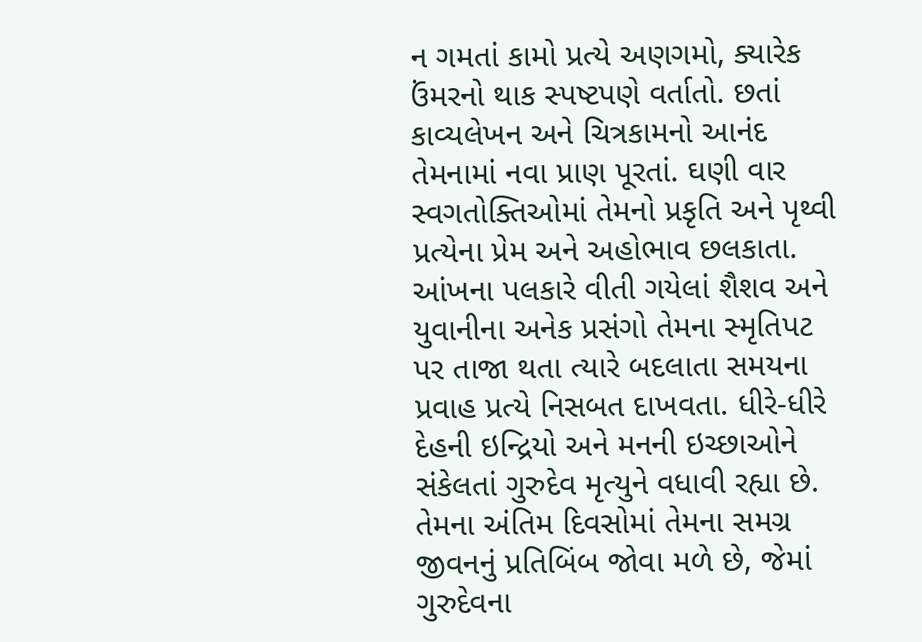ન ગમતાં કામો પ્રત્યે અણગમો, ક્યારેક  ઉંમરનો થાક સ્પષ્ટપણે વર્તાતો. છતાં કાવ્યલેખન અને ચિત્રકામનો આનંદ તેમનામાં નવા પ્રાણ પૂરતાં. ઘણી વાર સ્વગતોક્તિઓમાં તેમનો પ્રકૃતિ અને પૃથ્વી પ્રત્યેના પ્રેમ અને અહોભાવ છલકાતા.
આંખના પલકારે વીતી ગયેલાં શૈશવ અને યુવાનીના અનેક પ્રસંગો તેમના સ્મૃતિપટ પર તાજા થતા ત્યારે બદલાતા સમયના પ્રવાહ પ્રત્યે નિસબત દાખવતા. ધીરે-ધીરે દેહની ઇન્દ્રિયો અને મનની ઇચ્છાઓને સંકેલતાં ગુરુદેવ મૃત્યુને વધાવી રહ્યા છે. તેમના અંતિમ દિવસોમાં તેમના સમગ્ર જીવનનું પ્રતિબિંબ જોવા મળે છે, જેમાં ગુરુદેવના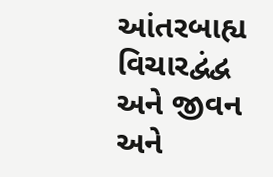આંતરબાહ્ય વિચારદ્વંદ્વ અને જીવન અને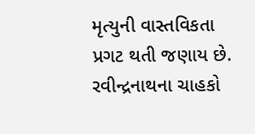મૃત્યુની વાસ્તવિકતા પ્રગટ થતી જણાય છે. રવીન્દ્રનાથના ચાહકો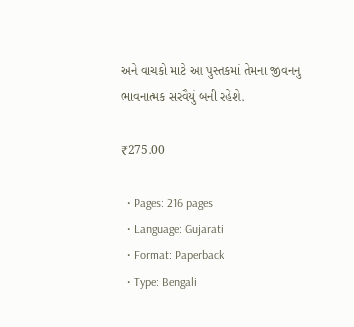અને વાચકો માટે આ પુસ્તકમાં તેમના જીવનનુ ભાવનાત્મક સરવૈયું બની રહેશે.

₹275.00

  • Pages: 216 pages
  • Language: Gujarati
  • Format: Paperback
  • Type: Bengali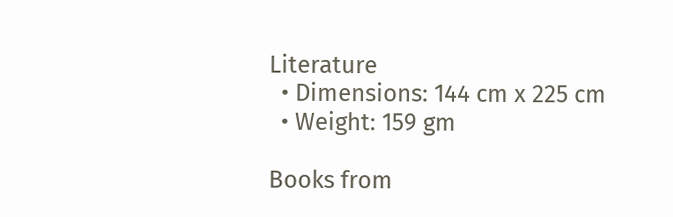Literature
  • Dimensions: 144 cm x 225 cm
  • Weight: 159 gm

Books from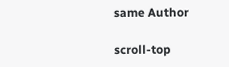same Author

scroll-top